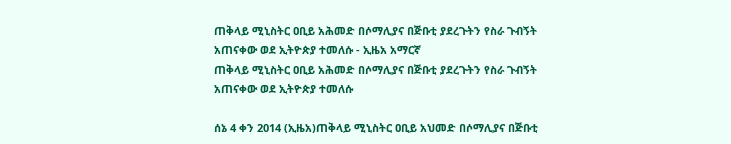ጠቅላይ ሚኒስትር ዐቢይ አሕመድ በሶማሊያና በጅቡቲ ያደረጉትን የስራ ጉብኝት አጠናቀው ወደ ኢትዮጵያ ተመለሱ - ኢዜአ አማርኛ
ጠቅላይ ሚኒስትር ዐቢይ አሕመድ በሶማሊያና በጅቡቲ ያደረጉትን የስራ ጉብኝት አጠናቀው ወደ ኢትዮጵያ ተመለሱ

ሰኔ 4 ቀን 2014 (ኢዜአ)ጠቅላይ ሚኒስትር ዐቢይ አህመድ በሶማሊያና በጅቡቲ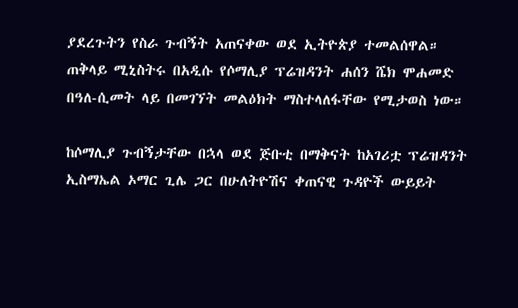ያደረጉትን የስራ ጉብኝት አጠናቀው ወደ ኢትዮጵያ ተመልሰዋል።
ጠቅላይ ሚኒስትሩ በአዲሱ የሶማሊያ ፕሬዝዳንት ሐሰን ሼክ ሞሐመድ በዓለ-ሲመት ላይ በመገኘት መልዕክት ማስተላለፋቸው የሚታወስ ነው።

ከሶማሊያ ጉብኝታቸው በኋላ ወደ ጅቡቲ በማቅናት ከአገሪቷ ፕሬዝዳንት ኢስማኤል ኦማር ጊሌ ጋር በሁለትዮሽና ቀጠናዊ ጉዳዮች ውይይት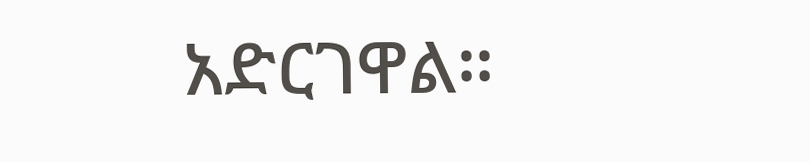አድርገዋል።